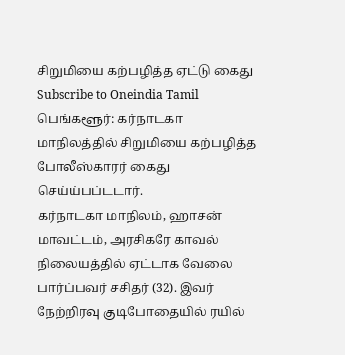சிறுமியை கற்பழித்த ஏட்டு கைது
Subscribe to Oneindia Tamil
பெங்களூர்: கர்நாடகா மாநிலத்தில் சிறுமியை கற்பழித்த போலீஸ்காரர் கைது செய்ய்பப்டடார்.
கர்நாடகா மாநிலம், ஹாசன் மாவட்டம், அரசிகரே காவல் நிலையத்தில் ஏட்டாக வேலை பார்ப்பவர் சசிதர் (32). இவர் நேற்றிரவு குடிபோதையில் ரயில்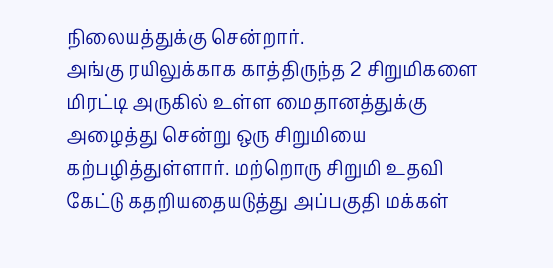நிலையத்துக்கு சென்றார்.
அங்கு ரயிலுக்காக காத்திருந்த 2 சிறுமிகளை மிரட்டி அருகில் உள்ள மைதானத்துக்கு அழைத்து சென்று ஒரு சிறுமியை கற்பழித்துள்ளார். மற்றொரு சிறுமி உதவி கேட்டு கதறியதையடுத்து அப்பகுதி மக்கள்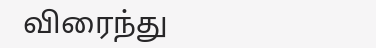விரைந்து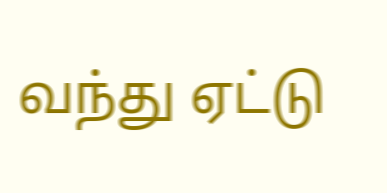வந்து ஏட்டு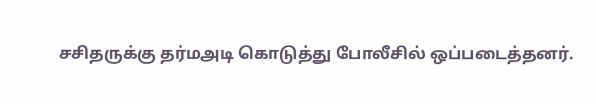சசிதருக்கு தர்மஅடி கொடுத்து போலீசில் ஒப்படைத்தனர்.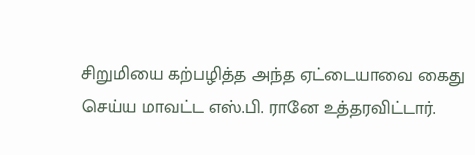சிறுமியை கற்பழித்த அந்த ஏட்டையாவை கைது செய்ய மாவட்ட எஸ்.பி. ரானே உத்தரவிட்டார்.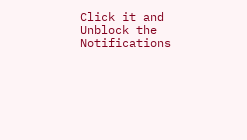Click it and Unblock the Notifications